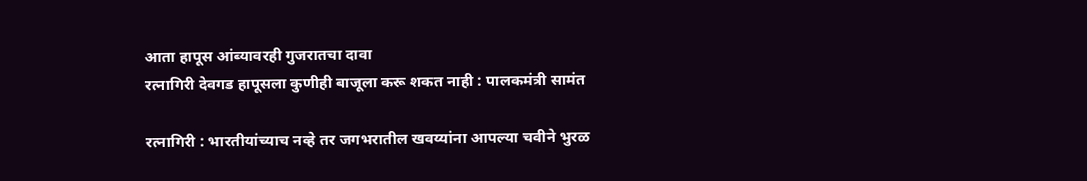आता हापूस आंब्यावरही गुजरातचा दावा
रत्नागिरी देवगड हापूसला कुणीही बाजूला करू शकत नाही : पालकमंत्री सामंत

रत्नागिरी : भारतीयांच्याच नव्हे तर जगभरातील खवय्यांना आपल्या चवीने भुरळ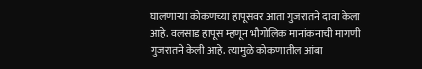घालणाऱ्या कोकणच्या हापूसवर आता गुजरातने दावा केला आहे. वलसाड हापूस म्हणून भौगोलिक मानांकनाची मागणी गुजरातने केली आहे. त्यामुळे कोकणातील आंबा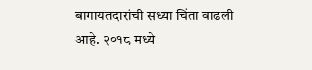बागायतदारांची सध्या चिंता वाढली आहे. २०१८ मध्ये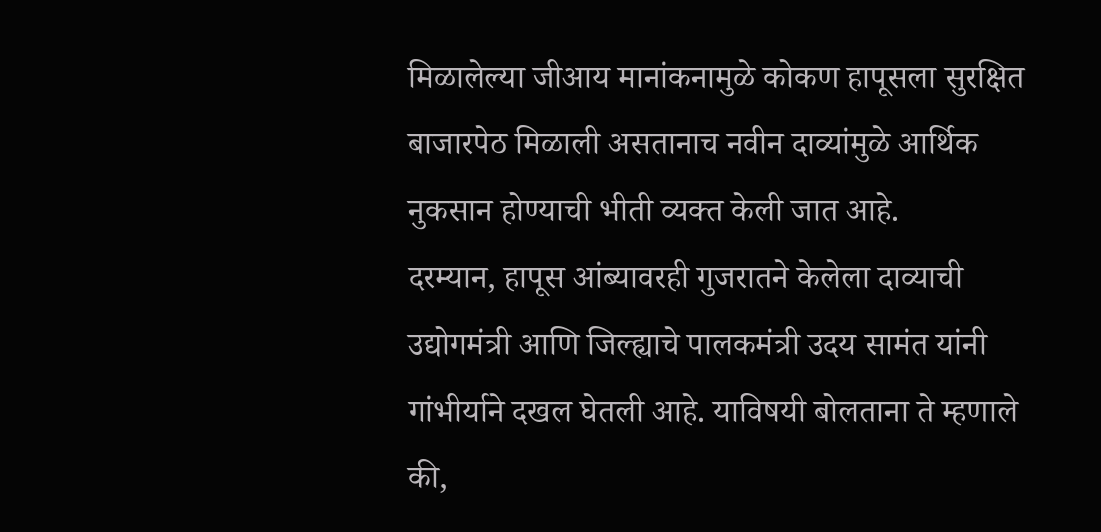मिळालेल्या जीआय मानांकनामुळे कोकण हापूसला सुरक्षित बाजारपेठ मिळाली असतानाच नवीन दाव्यांमुळे आर्थिक नुकसान होण्याची भीती व्यक्त केली जात आहे.
दरम्यान, हापूस आंब्यावरही गुजरातने केलेला दाव्याची उद्योगमंत्री आणि जिल्ह्याचे पालकमंत्री उदय सामंत यांनी गांभीर्याने दखल घेतली आहे. याविषयी बोलताना ते म्हणाले की,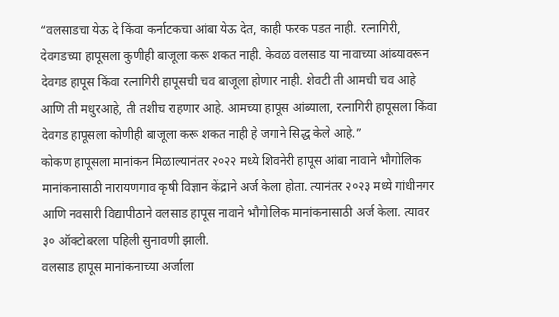“वलसाडचा येऊ दे किंवा कर्नाटकचा आंबा येऊ देत, काही फरक पडत नाही. रत्नागिरी, देवगडच्या हापूसला कुणीही बाजूला करू शकत नाही. केवळ वलसाड या नावाच्या आंब्यावरून देवगड हापूस किंवा रत्नागिरी हापूसची चव बाजूला होणार नाही. शेवटी ती आमची चव आहे आणि ती मधुरआहे, ती तशीच राहणार आहे. आमच्या हापूस आंब्याला, रत्नागिरी हापूसला किंवा देवगड हापूसला कोणीही बाजूला करू शकत नाही हे जगाने सिद्ध केले आहे.”
कोकण हापूसला मानांकन मिळाल्यानंतर २०२२ मध्ये शिवनेरी हापूस आंबा नावाने भौगोलिक मानांकनासाठी नारायणगाव कृषी विज्ञान केंद्राने अर्ज केला होता. त्यानंतर २०२३ मध्ये गांधीनगर आणि नवसारी विद्यापीठाने वलसाड हापूस नावाने भौगोलिक मानांकनासाठी अर्ज केला. त्यावर ३० ऑक्टोबरला पहिली सुनावणी झाली.
वलसाड हापूस मानांकनाच्या अर्जाला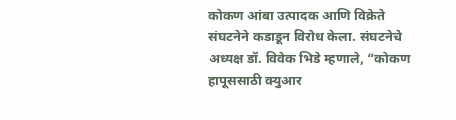कोकण आंबा उत्पादक आणि विक्रेते संघटनेने कडाडून विरोध केला. संघटनेचे अध्यक्ष डॉ. विवेक भिडे म्हणाले, “कोकण हापूससाठी क्युआर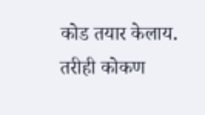कोड तयार केलाय. तरीही कोकण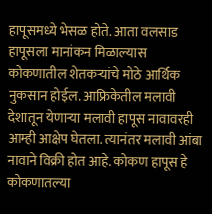हापूसमध्ये भेसळ होते. आता वलसाड हापूसला मानांकन मिळाल्यास कोकणातील शेतकऱ्यांचे मोठे आर्थिक नुकसान होईल. आफ्रिकेतील मलावी देशातून येणाऱ्या मलावी हापूस नावावरही आम्ही आक्षेप घेतला. त्यानंतर मलावी आंबा नावाने विक्री होत आहे. कोकण हापूस हे कोकणातल्या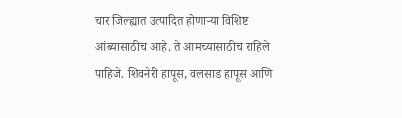चार जिल्ह्यात उत्पादित होणाऱ्या विशिष्ट आंब्यासाठीच आहे. ते आमच्यासाठीच राहिले पाहिजे. शिवनेरी हापूस, वलसाड हापूस आणि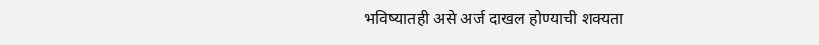भविष्यातही असे अर्ज दाखल होण्याची शक्यता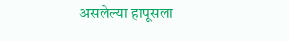असलेल्या हापूसला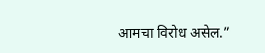आमचा विरोध असेल.”